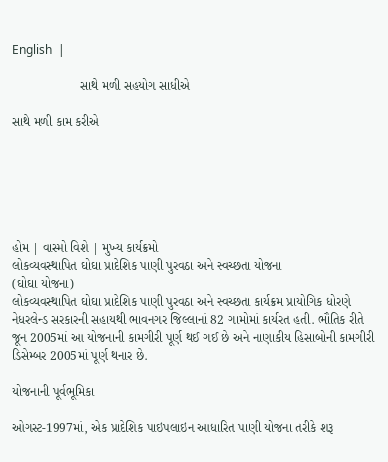English  |

                   સાથે મળી સહયોગ સાધીએ

સાથે મળી કામ કરીએ






હોમ | વાસ્મો વિશે | મુખ્ય કાર્યક્રમો
લોકવ્યવસ્થાપિત ઘોઘા પ્રાદેશિક પાણી પુરવઠા અને સ્વચ્છતા યોજના
(ઘોઘા યોજના)
લોકવ્યવસ્થાપિત ઘોઘા પ્રાદેશિક પાણી પુરવઠા અને સ્વચ્છતા કાર્યક્રમ પ્રાયોગિક ધોરણે નેધરલેન્ડ સરકારની સહાયથી ભાવનગર જિલ્લાનાં 82 ગામોમાં કાર્યરત હતી. ભૌતિક રીતે જૂન 2005માં આ યોજનાની કામગીરી પૂર્ણ થઈ ગઈ છે અને નાણાકીય હિસાબોની કામગીરી ડિસેમ્બર 2005માં પૂર્ણ થનાર છે.

યોજનાની પૂર્વભૂમિકા

ઓગસ્ટ-1997માં, એક પ્રાદેશિક પાઇપલાઇન આધારિત પાણી યોજના તરીકે શરૂ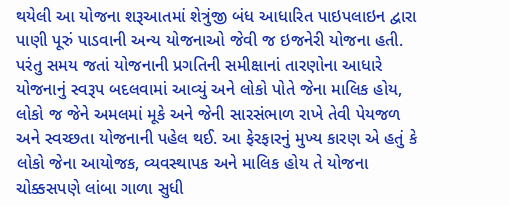થયેલી આ યોજના શરૂઆતમાં શેત્રુંજી બંધ આધારિત પાઇપલાઇન દ્વારા પાણી પૂરું પાડવાની અન્ય યોજનાઓ જેવી જ ઇજનેરી યોજના હતી. પરંતુ સમય જતાં યોજનાની પ્રગતિની સમીક્ષાનાં તારણોના આધારે યોજનાનું સ્વરૂપ બદલવામાં આવ્યું અને લોકો પોતે જેના માલિક હોય, લોકો જ જેને અમલમાં મૂકે અને જેની સારસંભાળ રાખે તેવી પેયજળ અને સ્વચ્છતા યોજનાની પહેલ થઈ. આ ફેરફારનું મુખ્ય કારણ એ હતું કે લોકો જેના આયોજક, વ્યવસ્થાપક અને માલિક હોય તે યોજના ચોક્કસપણે લાંબા ગાળા સુધી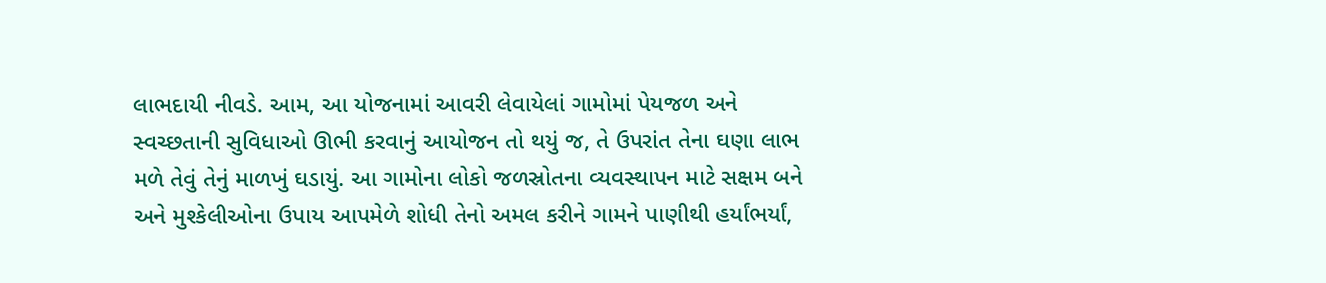લાભદાયી નીવડે. આમ, આ યોજનામાં આવરી લેવાયેલાં ગામોમાં પેયજળ અને સ્વચ્છતાની સુવિધાઓ ઊભી કરવાનું આયોજન તો થયું જ, તે ઉપરાંત તેના ઘણા લાભ મળે તેવું તેનું માળખું ઘડાયું. આ ગામોના લોકો જળસ્રોતના વ્યવસ્થાપન માટે સક્ષમ બને અને મુશ્કેલીઓના ઉપાય આપમેળે શોધી તેનો અમલ કરીને ગામને પાણીથી હર્યાંભર્યાં,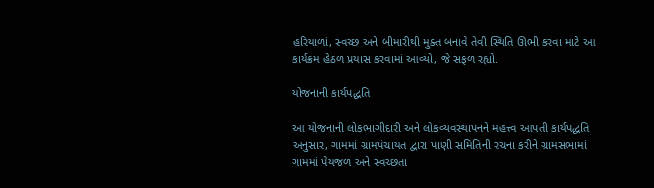હરિયાળાં, સ્વચ્છ અને બીમારીથી મુક્ત બનાવે તેવી સ્થિતિ ઊભી કરવા માટે આ કાર્યક્રમ હેઠળ પ્રયાસ કરવામાં આવ્યો, જે સફળ રહ્યો.

યોજનાની કાર્યપદ્ધતિ

આ યોજનાની લોકભાગીદારી અને લોકવ્યવસ્થાપનને મહત્ત્વ આપતી કાર્યપદ્ધતિ અનુસાર, ગામમાં ગ્રામપંચાયત દ્વારા પાણી સમિતિની રચના કરીને ગ્રામસભામાં ગામમાં પેયજળ અને સ્વચ્છતા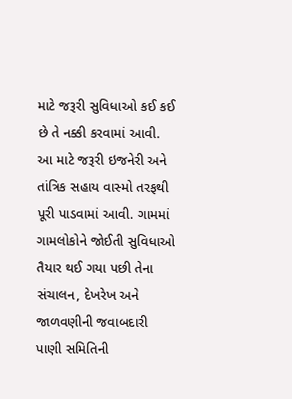માટે જરૂરી સુવિધાઓ કઈ કઈ છે તે નક્કી કરવામાં આવી. આ માટે જરૂરી ઇજનેરી અને તાંત્રિક સહાય વાસ્મો તરફથી પૂરી પાડવામાં આવી. ગામમાં ગામલોકોને જોઈતી સુવિધાઓ તૈયાર થઈ ગયા પછી તેના સંચાલન, દેખરેખ અને જાળવણીની જવાબદારી પાણી સમિતિની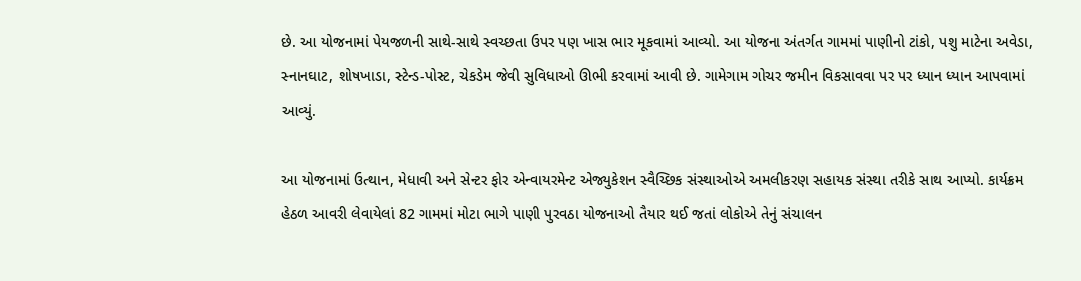છે. આ યોજનામાં પેયજળની સાથે-સાથે સ્વચ્છતા ઉપર પણ ખાસ ભાર મૂકવામાં આવ્યો. આ યોજના અંતર્ગત ગામમાં પાણીનો ટાંકો, પશુ માટેના અવેડા, સ્નાનઘાટ, શોષખાડા, સ્ટેન્ડ-પોસ્ટ, ચેકડેમ જેવી સુવિધાઓ ઊભી કરવામાં આવી છે. ગામેગામ ગોચર જમીન વિકસાવવા પર પર ધ્યાન ધ્યાન આપવામાં આવ્યું.

આ યોજનામાં ઉત્થાન, મેધાવી અને સેન્ટર ફોર એન્વાયરમેન્ટ એજ્યુકેશન સ્વૈચ્છિક સંસ્થાઓએ અમલીકરણ સહાયક સંસ્થા તરીકે સાથ આપ્યો. કાર્યક્રમ હેઠળ આવરી લેવાયેલાં 82 ગામમાં મોટા ભાગે પાણી પુરવઠા યોજનાઓ તૈયાર થઈ જતાં લોકોએ તેનું સંચાલન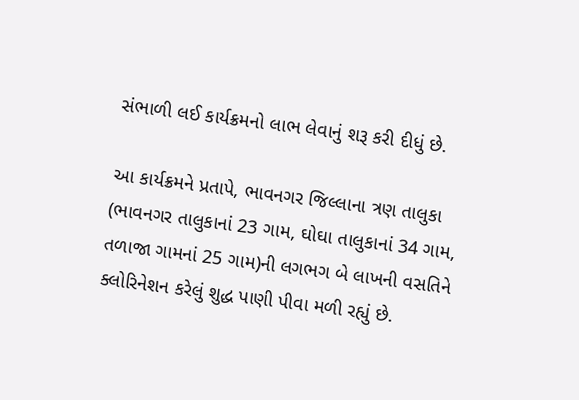સંભાળી લઈ કાર્યક્રમનો લાભ લેવાનું શરૂ કરી દીધું છે.

આ કાર્યક્રમને પ્રતાપે, ભાવનગર જિલ્લાના ત્રણ તાલુકા (ભાવનગર તાલુકાનાં 23 ગામ, ઘોઘા તાલુકાનાં 34 ગામ, તળાજા ગામનાં 25 ગામ)ની લગભગ બે લાખની વસતિને ક્લોરિનેશન કરેલું શુદ્ધ પાણી પીવા મળી રહ્યું છે.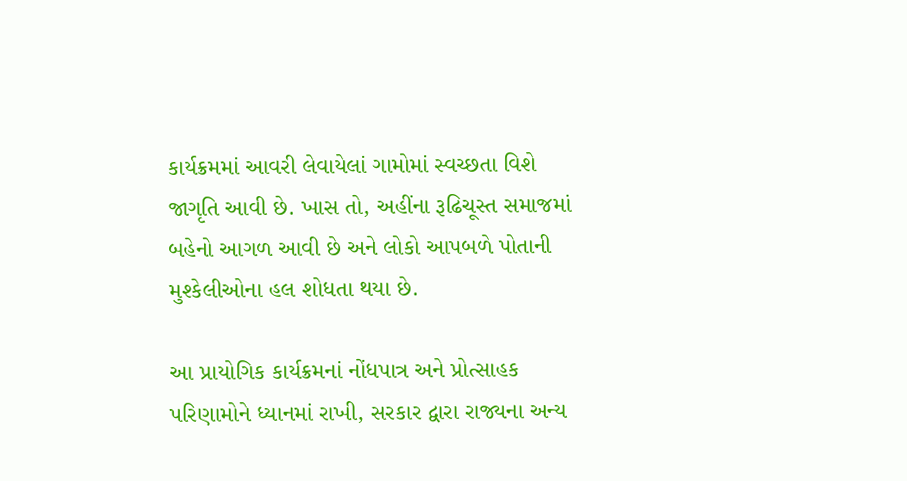કાર્યક્રમમાં આવરી લેવાયેલાં ગામોમાં સ્વચ્છતા વિશે જાગૃતિ આવી છે. ખાસ તો, અહીંના રૂઢિચૂસ્ત સમાજમાં બહેનો આગળ આવી છે અને લોકો આપબળે પોતાની મુશ્કેલીઓના હલ શોધતા થયા છે.

આ પ્રાયોગિક કાર્યક્રમનાં નોંધપાત્ર અને પ્રોત્સાહક પરિણામોને ધ્યાનમાં રાખી, સરકાર દ્વારા રાજ્યના અન્ય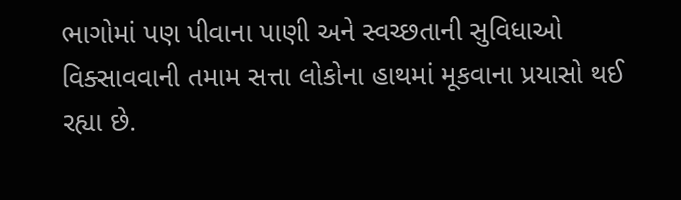ભાગોમાં પણ પીવાના પાણી અને સ્વચ્છતાની સુવિધાઓ વિક્સાવવાની તમામ સત્તા લોકોના હાથમાં મૂકવાના પ્રયાસો થઈ રહ્યા છે.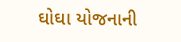ઘોઘા યોજનાની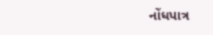નોંધપાત્ર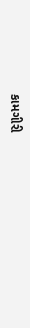કામગીરી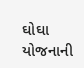ઘોઘા યોજનાની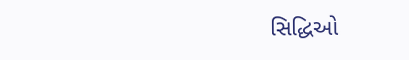સિદ્ધિઓ